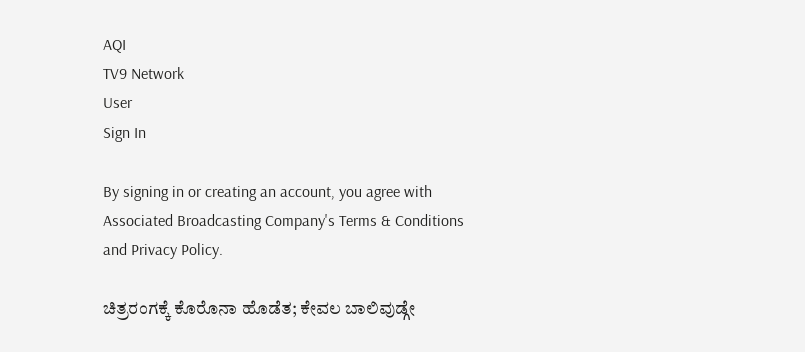AQI
TV9 Network
User
Sign In

By signing in or creating an account, you agree with Associated Broadcasting Company's Terms & Conditions and Privacy Policy.

ಚಿತ್ರರಂಗಕ್ಕೆ ಕೊರೊನಾ ಹೊಡೆತ; ಕೇವಲ ಬಾಲಿವುಡ್ಗೇ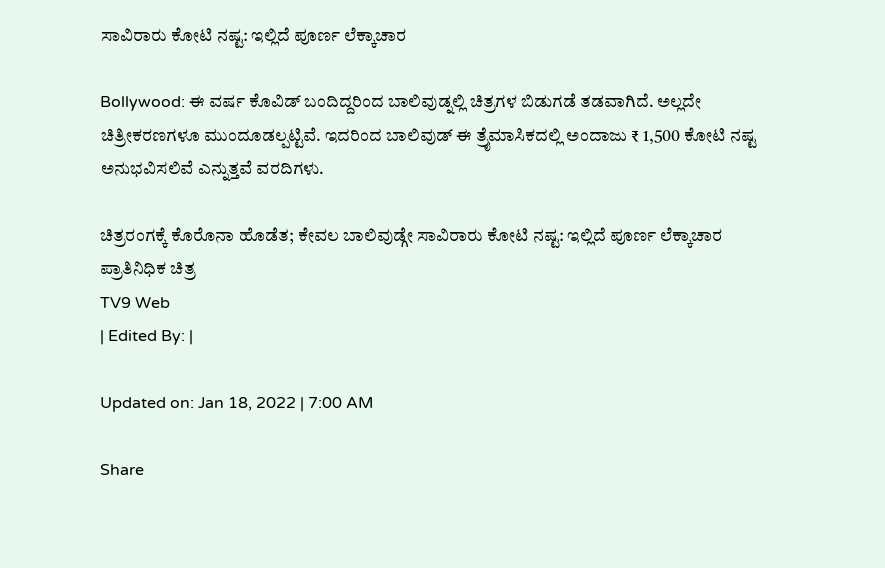ಸಾವಿರಾರು ಕೋಟಿ ನಷ್ಟ: ಇಲ್ಲಿದೆ ಪೂರ್ಣ ಲೆಕ್ಕಾಚಾರ

Bollywood: ಈ ವರ್ಷ ಕೊವಿಡ್ ಬಂದಿದ್ದರಿಂದ ಬಾಲಿವುಡ್ನಲ್ಲಿ ಚಿತ್ರಗಳ ಬಿಡುಗಡೆ ತಡವಾಗಿದೆ. ಅಲ್ಲದೇ ಚಿತ್ರೀಕರಣಗಳೂ ಮುಂದೂಡಲ್ಪಟ್ಟಿವೆ. ಇದರಿಂದ ಬಾಲಿವುಡ್ ಈ ತ್ರೈಮಾಸಿಕದಲ್ಲಿ ಅಂದಾಜು ₹ 1,500 ಕೋಟಿ ನಷ್ಟ ಅನುಭವಿಸಲಿವೆ ಎನ್ನುತ್ತವೆ ವರದಿಗಳು.

ಚಿತ್ರರಂಗಕ್ಕೆ ಕೊರೊನಾ ಹೊಡೆತ; ಕೇವಲ ಬಾಲಿವುಡ್ಗೇ ಸಾವಿರಾರು ಕೋಟಿ ನಷ್ಟ: ಇಲ್ಲಿದೆ ಪೂರ್ಣ ಲೆಕ್ಕಾಚಾರ
ಪ್ರಾತಿನಿಧಿಕ ಚಿತ್ರ
TV9 Web
| Edited By: |

Updated on: Jan 18, 2022 | 7:00 AM

Share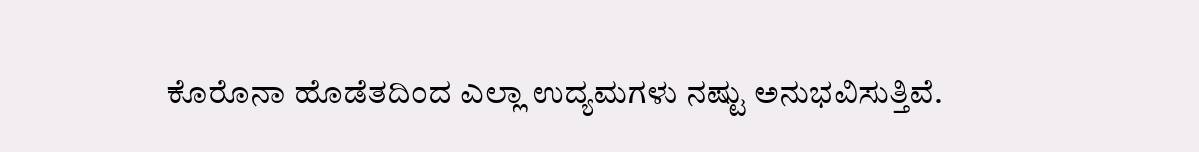ಕೊರೊನಾ ಹೊಡೆತದಿಂದ ಎಲ್ಲಾ ಉದ್ಯಮಗಳು ನಷ್ಟು ಅನುಭವಿಸುತ್ತಿವೆ.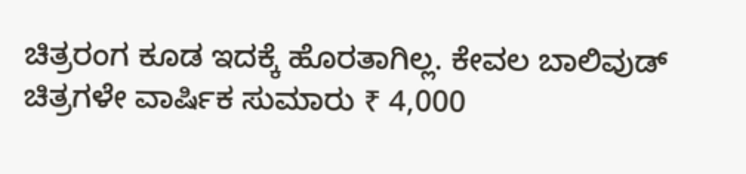ಚಿತ್ರರಂಗ ಕೂಡ ಇದಕ್ಕೆ ಹೊರತಾಗಿಲ್ಲ. ಕೇವಲ ಬಾಲಿವುಡ್ ಚಿತ್ರಗಳೇ ವಾರ್ಷಿಕ ಸುಮಾರು ₹ 4,000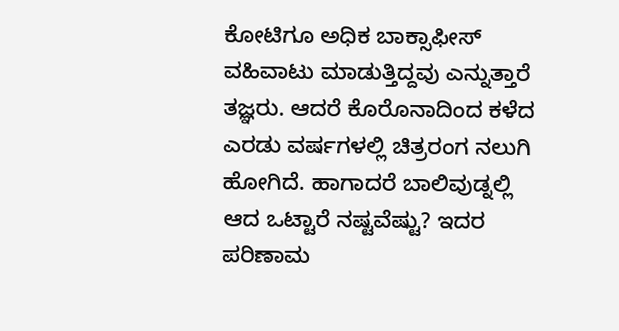ಕೋಟಿಗೂ ಅಧಿಕ ಬಾಕ್ಸಾಫೀಸ್ ವಹಿವಾಟು ಮಾಡುತ್ತಿದ್ದವು ಎನ್ನುತ್ತಾರೆ ತಜ್ಞರು. ಆದರೆ ಕೊರೊನಾದಿಂದ ಕಳೆದ ಎರಡು ವರ್ಷಗಳಲ್ಲಿ ಚಿತ್ರರಂಗ ನಲುಗಿ ಹೋಗಿದೆ. ಹಾಗಾದರೆ ಬಾಲಿವುಡ್ನಲ್ಲಿ ಆದ ಒಟ್ಟಾರೆ ನಷ್ಟವೆಷ್ಟು? ಇದರ ಪರಿಣಾಮ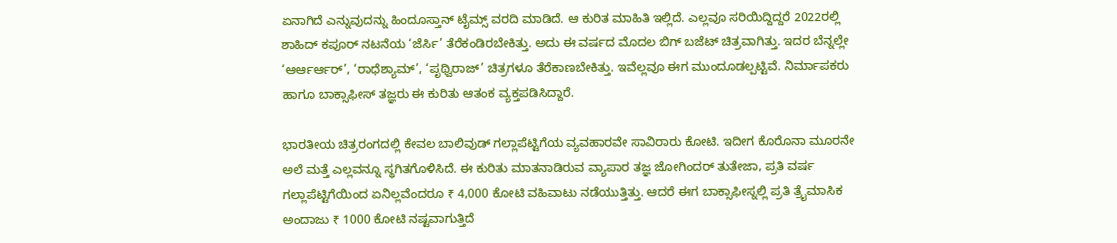ಏನಾಗಿದೆ ಎನ್ನುವುದನ್ನು ಹಿಂದೂಸ್ತಾನ್ ಟೈಮ್ಸ್ ವರದಿ ಮಾಡಿದೆ. ಆ ಕುರಿತ ಮಾಹಿತಿ ಇಲ್ಲಿದೆ. ಎಲ್ಲವೂ ಸರಿಯಿದ್ದಿದ್ದರೆ 2022ರಲ್ಲಿ ಶಾಹಿದ್ ಕಪೂರ್ ನಟನೆಯ ‘ಜೆರ್ಸಿ’ ತೆರೆಕಂಡಿರಬೇಕಿತ್ತು. ಅದು ಈ ವರ್ಷದ ಮೊದಲ ಬಿಗ್ ಬಜೆಟ್ ಚಿತ್ರವಾಗಿತ್ತು. ಇದರ ಬೆನ್ನಲ್ಲೇ ‘ಆರ್ಆರ್ಆರ್’, ‘ರಾಧೆಶ್ಯಾಮ್’, ‘ಪೃಥ್ವಿರಾಜ್’ ಚಿತ್ರಗಳೂ ತೆರೆಕಾಣಬೇಕಿತ್ತು. ಇವೆಲ್ಲವೂ ಈಗ ಮುಂದೂಡಲ್ಪಟ್ಟಿವೆ. ನಿರ್ಮಾಪಕರು ಹಾಗೂ ಬಾಕ್ಸಾಫೀಸ್ ತಜ್ಞರು ಈ ಕುರಿತು ಆತಂಕ ವ್ಯಕ್ತಪಡಿಸಿದ್ದಾರೆ.

ಭಾರತೀಯ ಚಿತ್ರರಂಗದಲ್ಲಿ ಕೇವಲ ಬಾಲಿವುಡ್ ಗಲ್ಲಾಪೆಟ್ಟಿಗೆಯ ವ್ಯವಹಾರವೇ ಸಾವಿರಾರು ಕೋಟಿ. ಇದೀಗ ಕೊರೊನಾ ಮೂರನೇ ಅಲೆ ಮತ್ತೆ ಎಲ್ಲವನ್ನೂ ಸ್ಥಗಿತಗೊಳಿಸಿದೆ. ಈ ಕುರಿತು ಮಾತನಾಡಿರುವ ವ್ಯಾಪಾರ ತಜ್ಞ ಜೋಗಿಂದರ್ ತುತೇಜಾ, ಪ್ರತಿ ವರ್ಷ ಗಲ್ಲಾಪೆಟ್ಟಿಗೆಯಿಂದ ಏನಿಲ್ಲವೆಂದರೂ ₹ 4,000 ಕೋಟಿ ವಹಿವಾಟು ನಡೆಯುತ್ತಿತ್ತು. ಆದರೆ ಈಗ ಬಾಕ್ಸಾಫೀಸ್ನಲ್ಲಿ ಪ್ರತಿ ತ್ರೈಮಾಸಿಕ ಅಂದಾಜು ₹ 1000 ಕೋಟಿ ನಷ್ಟವಾಗುತ್ತಿದೆ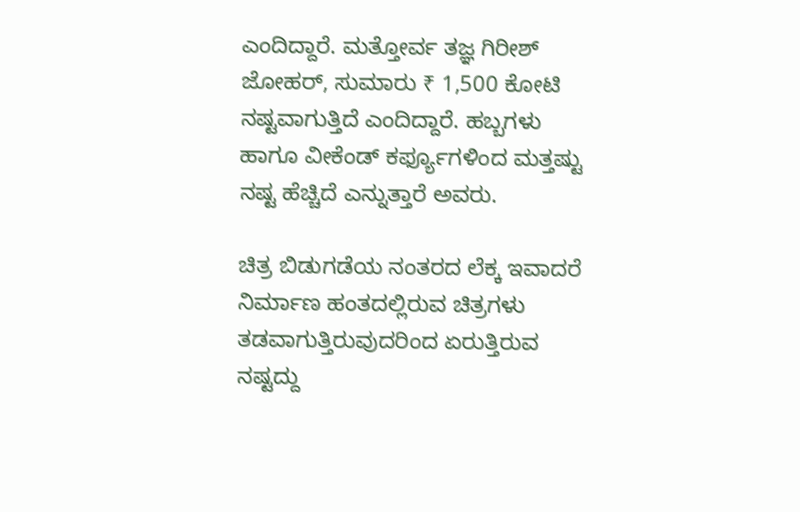ಎಂದಿದ್ದಾರೆ. ಮತ್ತೋರ್ವ ತಜ್ಞ ಗಿರೀಶ್ ಜೋಹರ್, ಸುಮಾರು ₹ 1,500 ಕೋಟಿ ನಷ್ಟವಾಗುತ್ತಿದೆ ಎಂದಿದ್ದಾರೆ. ಹಬ್ಬಗಳು ಹಾಗೂ ವೀಕೆಂಡ್ ಕರ್ಫ್ಯೂಗಳಿಂದ ಮತ್ತಷ್ಟು ನಷ್ಟ ಹೆಚ್ಚಿದೆ ಎನ್ನುತ್ತಾರೆ ಅವರು.

ಚಿತ್ರ ಬಿಡುಗಡೆಯ ನಂತರದ ಲೆಕ್ಕ ಇವಾದರೆ ನಿರ್ಮಾಣ ಹಂತದಲ್ಲಿರುವ ಚಿತ್ರಗಳು ತಡವಾಗುತ್ತಿರುವುದರಿಂದ ಏರುತ್ತಿರುವ ನಷ್ಟದ್ದು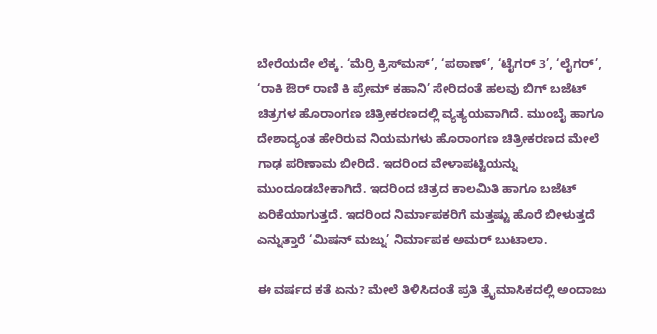ಬೇರೆಯದೇ ಲೆಕ್ಕ. ‘ಮೆರ್ರಿ ಕ್ರಿಸ್‌ಮಸ್’, ‘ಪಠಾಣ್’, ‘ಟೈಗರ್ 3’, ‘ಲೈಗರ್’, ‘ರಾಕಿ ಔರ್ ರಾಣಿ ಕಿ ಪ್ರೇಮ್ ಕಹಾನಿ’ ಸೇರಿದಂತೆ ಹಲವು ಬಿಗ್ ಬಜೆಟ್ ಚಿತ್ರಗಳ ಹೊರಾಂಗಣ ಚಿತ್ರೀಕರಣದಲ್ಲಿ ವ್ಯತ್ಯಯವಾಗಿದೆ. ಮುಂಬೈ ಹಾಗೂ ದೇಶಾದ್ಯಂತ ಹೇರಿರುವ ನಿಯಮಗಳು ಹೊರಾಂಗಣ ಚಿತ್ರೀಕರಣದ ಮೇಲೆ ಗಾಢ ಪರಿಣಾಮ ಬೀರಿದೆ. ಇದರಿಂದ ವೇಳಾಪಟ್ಟಿಯನ್ನು ಮುಂದೂಡಬೇಕಾಗಿದೆ. ಇದರಿಂದ ಚಿತ್ರದ ಕಾಲಮಿತಿ ಹಾಗೂ ಬಜೆಟ್ ಏರಿಕೆಯಾಗುತ್ತದೆ. ಇದರಿಂದ ನಿರ್ಮಾಪಕರಿಗೆ ಮತ್ತಷ್ಟು ಹೊರೆ ಬೀಳುತ್ತದೆ ಎನ್ನುತ್ತಾರೆ ‘ಮಿಷನ್ ಮಜ್ನು’ ನಿರ್ಮಾಪಕ ಅಮರ್ ಬುಟಾಲಾ.

ಈ ವರ್ಷದ ಕತೆ ಏನು? ಮೇಲೆ ತಿಳಿಸಿದಂತೆ ಪ್ರತಿ ತ್ರೈಮಾಸಿಕದಲ್ಲಿ ಅಂದಾಜು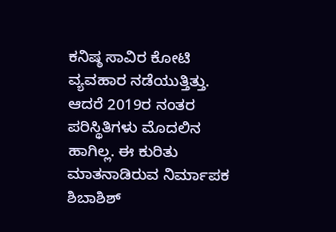ಕನಿಷ್ಠ ಸಾವಿರ ಕೋಟಿ ವ್ಯವಹಾರ ನಡೆಯುತ್ತಿತ್ತು. ಆದರೆ 2019ರ ನಂತರ ಪರಿಸ್ಥಿತಿಗಳು ಮೊದಲಿನ ಹಾಗಿಲ್ಲ. ಈ ಕುರಿತು ಮಾತನಾಡಿರುವ ನಿರ್ಮಾಪಕ ಶಿಬಾಶಿಶ್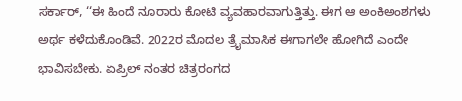ಸರ್ಕಾರ್, ‘‘ಈ ಹಿಂದೆ ನೂರಾರು ಕೋಟಿ ವ್ಯವಹಾರವಾಗುತ್ತಿತ್ತು. ಈಗ ಆ ಅಂಕಿಅಂಶಗಳು ಅರ್ಥ ಕಳೆದುಕೊಂಡಿವೆ. 2022ರ ಮೊದಲ ತ್ರೈಮಾಸಿಕ ಈಗಾಗಲೇ ಹೋಗಿದೆ ಎಂದೇ ಭಾವಿಸಬೇಕು. ಏಪ್ರಿಲ್ ನಂತರ ಚಿತ್ರರಂಗದ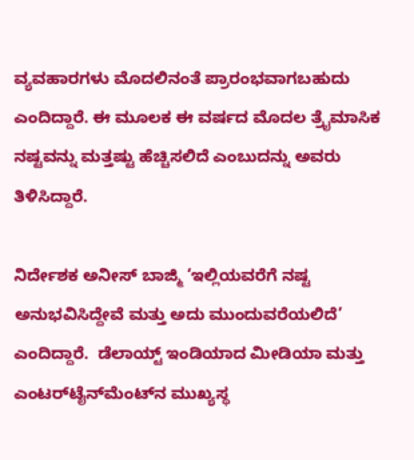ವ್ಯವಹಾರಗಳು ಮೊದಲಿನಂತೆ ಪ್ರಾರಂಭವಾಗಬಹುದು ಎಂದಿದ್ದಾರೆ. ಈ ಮೂಲಕ ಈ ವರ್ಷದ ಮೊದಲ ತ್ರೈಮಾಸಿಕ ನಷ್ಟವನ್ನು ಮತ್ತಷ್ಟು ಹೆಚ್ಚಿಸಲಿದೆ ಎಂಬುದನ್ನು ಅವರು ತಿಳಿಸಿದ್ದಾರೆ.

ನಿರ್ದೇಶಕ ಅನೀಸ್ ಬಾಜ್ಮಿ ‘ಇಲ್ಲಿಯವರೆಗೆ ನಷ್ಟ ಅನುಭವಿಸಿದ್ದೇವೆ ಮತ್ತು ಅದು ಮುಂದುವರೆಯಲಿದೆ’ ಎಂದಿದ್ದಾರೆ.  ಡೆಲಾಯ್ಟ್ ಇಂಡಿಯಾದ ಮೀಡಿಯಾ ಮತ್ತು ಎಂಟರ್‌ಟೈನ್‌ಮೆಂಟ್‌ನ ಮುಖ್ಯಸ್ಥ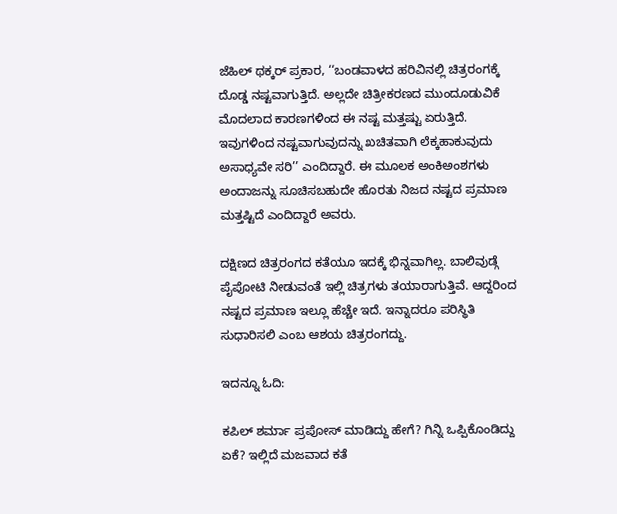ಜೆಹಿಲ್ ಥಕ್ಕರ್ ಪ್ರಕಾರ, ‘‘ಬಂಡವಾಳದ ಹರಿವಿನಲ್ಲಿ ಚಿತ್ರರಂಗಕ್ಕೆ ದೊಡ್ಡ ನಷ್ಟವಾಗುತ್ತಿದೆ. ಅಲ್ಲದೇ ಚಿತ್ರೀಕರಣದ ಮುಂದೂಡುವಿಕೆ ಮೊದಲಾದ ಕಾರಣಗಳಿಂದ ಈ ನಷ್ಟ ಮತ್ತಷ್ಟು ಏರುತ್ತಿದೆ. ಇವುಗಳಿಂದ ನಷ್ಟವಾಗುವುದನ್ನು ಖಚಿತವಾಗಿ ಲೆಕ್ಕಹಾಕುವುದು ಅಸಾಧ್ಯವೇ ಸರಿ’’ ಎಂದಿದ್ದಾರೆ. ಈ ಮೂಲಕ ಅಂಕಿಅಂಶಗಳು ಅಂದಾಜನ್ನು ಸೂಚಿಸಬಹುದೇ ಹೊರತು ನಿಜದ ನಷ್ಟದ ಪ್ರಮಾಣ ಮತ್ತಷ್ಟಿದೆ ಎಂದಿದ್ದಾರೆ ಅವರು.

ದಕ್ಷಿಣದ ಚಿತ್ರರಂಗದ ಕತೆಯೂ ಇದಕ್ಕೆ ಭಿನ್ನವಾಗಿಲ್ಲ. ಬಾಲಿವುಡ್ಗೆ ಪೈಪೋಟಿ ನೀಡುವಂತೆ ಇಲ್ಲಿ ಚಿತ್ರಗಳು ತಯಾರಾಗುತ್ತಿವೆ. ಆದ್ದರಿಂದ ನಷ್ಟದ ಪ್ರಮಾಣ ಇಲ್ಲೂ ಹೆಚ್ಚೇ ಇದೆ. ಇನ್ನಾದರೂ ಪರಿಸ್ಥಿತಿ ಸುಧಾರಿಸಲಿ ಎಂಬ ಆಶಯ ಚಿತ್ರರಂಗದ್ದು.

ಇದನ್ನೂ ಓದಿ:

ಕಪಿಲ್ ಶರ್ಮಾ ಪ್ರಪೋಸ್ ಮಾಡಿದ್ದು ಹೇಗೆ? ಗಿನ್ನಿ ಒಪ್ಪಿಕೊಂಡಿದ್ದು ಏಕೆ? ಇಲ್ಲಿದೆ ಮಜವಾದ ಕತೆ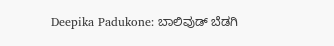Deepika Padukone: ಬಾಲಿವುಡ್ ಬೆಡಗಿ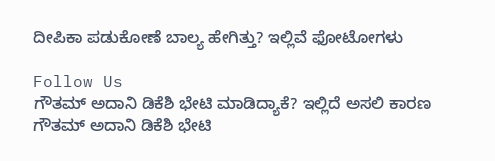ದೀಪಿಕಾ ಪಡುಕೋಣೆ ಬಾಲ್ಯ ಹೇಗಿತ್ತು? ಇಲ್ಲಿವೆ ಫೋಟೋಗಳು

Follow Us
ಗೌತಮ್ ಅದಾನಿ ಡಿಕೆಶಿ ಭೇಟಿ ಮಾಡಿದ್ಯಾಕೆ? ಇಲ್ಲಿದೆ ಅಸಲಿ ಕಾರಣ
ಗೌತಮ್ ಅದಾನಿ ಡಿಕೆಶಿ ಭೇಟಿ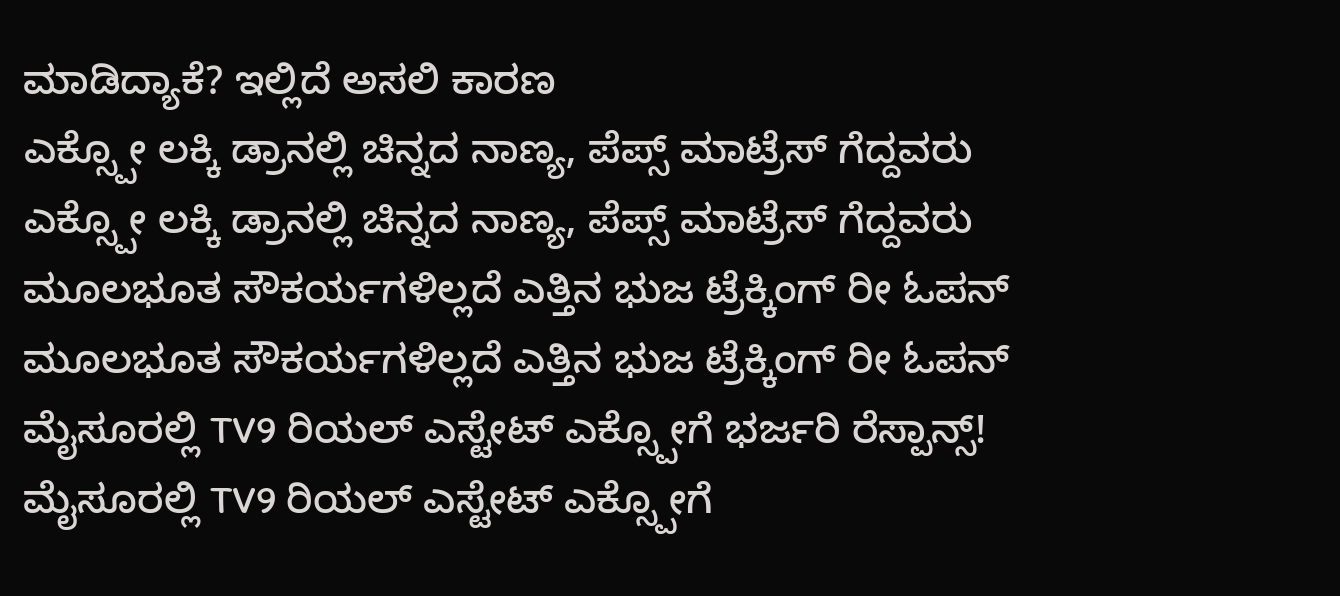ಮಾಡಿದ್ಯಾಕೆ? ಇಲ್ಲಿದೆ ಅಸಲಿ ಕಾರಣ
ಎಕ್ಸ್ಪೋ ಲಕ್ಕಿ ಡ್ರಾನಲ್ಲಿ ಚಿನ್ನದ ನಾಣ್ಯ, ಪೆಪ್ಸ್ ಮಾಟ್ರೆಸ್ ಗೆದ್ದವರು
ಎಕ್ಸ್ಪೋ ಲಕ್ಕಿ ಡ್ರಾನಲ್ಲಿ ಚಿನ್ನದ ನಾಣ್ಯ, ಪೆಪ್ಸ್ ಮಾಟ್ರೆಸ್ ಗೆದ್ದವರು
ಮೂಲಭೂತ ಸೌಕರ್ಯಗಳಿಲ್ಲದೆ ಎತ್ತಿನ ಭುಜ ಟ್ರೆಕ್ಕಿಂಗ್ ರೀ ಓಪನ್
ಮೂಲಭೂತ ಸೌಕರ್ಯಗಳಿಲ್ಲದೆ ಎತ್ತಿನ ಭುಜ ಟ್ರೆಕ್ಕಿಂಗ್ ರೀ ಓಪನ್
ಮೈಸೂರಲ್ಲಿ TV9 ರಿಯಲ್ ಎಸ್ಟೇಟ್ ಎಕ್ಸ್ಪೋಗೆ ಭರ್ಜರಿ ರೆಸ್ಪಾನ್ಸ್!
ಮೈಸೂರಲ್ಲಿ TV9 ರಿಯಲ್ ಎಸ್ಟೇಟ್ ಎಕ್ಸ್ಪೋಗೆ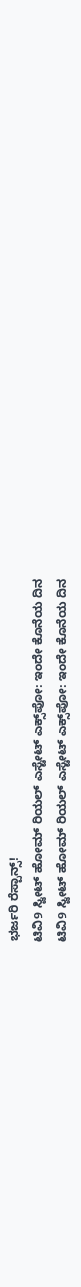ಭರ್ಜರಿ ರೆಸ್ಪಾನ್ಸ್!
ಟಿವಿ9 ಸ್ವೀಟ್ ಹೋಮ್ ರಿಯಲ್ ಎಸ್ಟೇಟ್ ಎಕ್ಸ್‌ಪೋ: ಇಂದೇ ಕೊನೆಯ ದಿನ
ಟಿವಿ9 ಸ್ವೀಟ್ ಹೋಮ್ ರಿಯಲ್ ಎಸ್ಟೇಟ್ ಎಕ್ಸ್‌ಪೋ: ಇಂದೇ ಕೊನೆಯ ದಿನ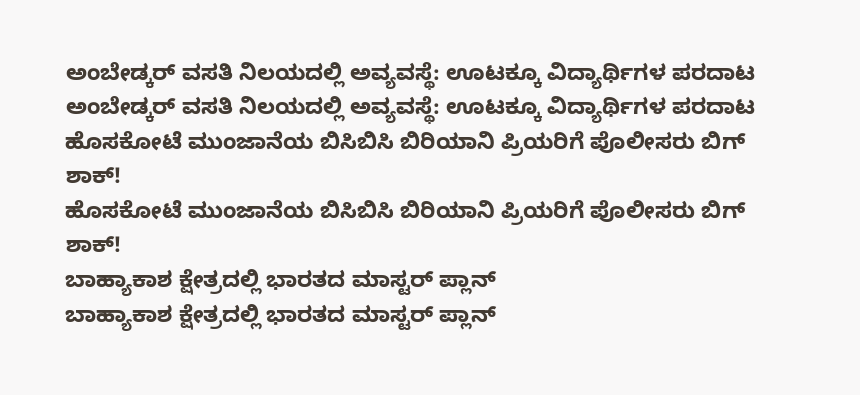ಅಂಬೇಡ್ಕರ್ ವಸತಿ ನಿಲಯದಲ್ಲಿ ಅವ್ಯವಸ್ಥೆ: ಊಟಕ್ಕೂ ವಿದ್ಯಾರ್ಥಿಗಳ ಪರದಾಟ
ಅಂಬೇಡ್ಕರ್ ವಸತಿ ನಿಲಯದಲ್ಲಿ ಅವ್ಯವಸ್ಥೆ: ಊಟಕ್ಕೂ ವಿದ್ಯಾರ್ಥಿಗಳ ಪರದಾಟ
ಹೊಸಕೋಟೆ ಮುಂಜಾನೆಯ ಬಿಸಿಬಿಸಿ ಬಿರಿಯಾನಿ ಪ್ರಿಯರಿಗೆ ಪೊಲೀಸರು ಬಿಗ್ ಶಾಕ್!
ಹೊಸಕೋಟೆ ಮುಂಜಾನೆಯ ಬಿಸಿಬಿಸಿ ಬಿರಿಯಾನಿ ಪ್ರಿಯರಿಗೆ ಪೊಲೀಸರು ಬಿಗ್ ಶಾಕ್!
ಬಾಹ್ಯಾಕಾಶ ಕ್ಷೇತ್ರದಲ್ಲಿ ಭಾರತದ ಮಾಸ್ಟರ್ ಪ್ಲಾನ್
ಬಾಹ್ಯಾಕಾಶ ಕ್ಷೇತ್ರದಲ್ಲಿ ಭಾರತದ ಮಾಸ್ಟರ್ ಪ್ಲಾನ್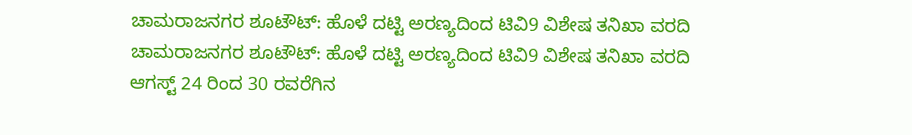ಚಾಮರಾಜನಗರ ಶೂಟೌಟ್: ಹೊಳೆ ದಟ್ಟಿ ಅರಣ್ಯದಿಂದ ಟಿವಿ9 ವಿಶೇಷ ತನಿಖಾ ವರದಿ
ಚಾಮರಾಜನಗರ ಶೂಟೌಟ್: ಹೊಳೆ ದಟ್ಟಿ ಅರಣ್ಯದಿಂದ ಟಿವಿ9 ವಿಶೇಷ ತನಿಖಾ ವರದಿ
ಆಗಸ್ಟ್ 24 ರಿಂದ 30 ರವರೆಗಿನ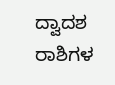ದ್ವಾದಶ ರಾಶಿಗಳ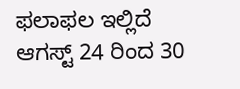ಫಲಾಫಲ ಇಲ್ಲಿದೆ
ಆಗಸ್ಟ್ 24 ರಿಂದ 30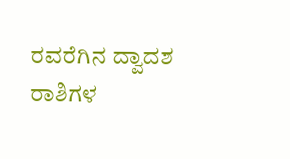ರವರೆಗಿನ ದ್ವಾದಶ ರಾಶಿಗಳ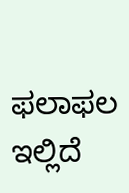ಫಲಾಫಲ ಇಲ್ಲಿದೆ